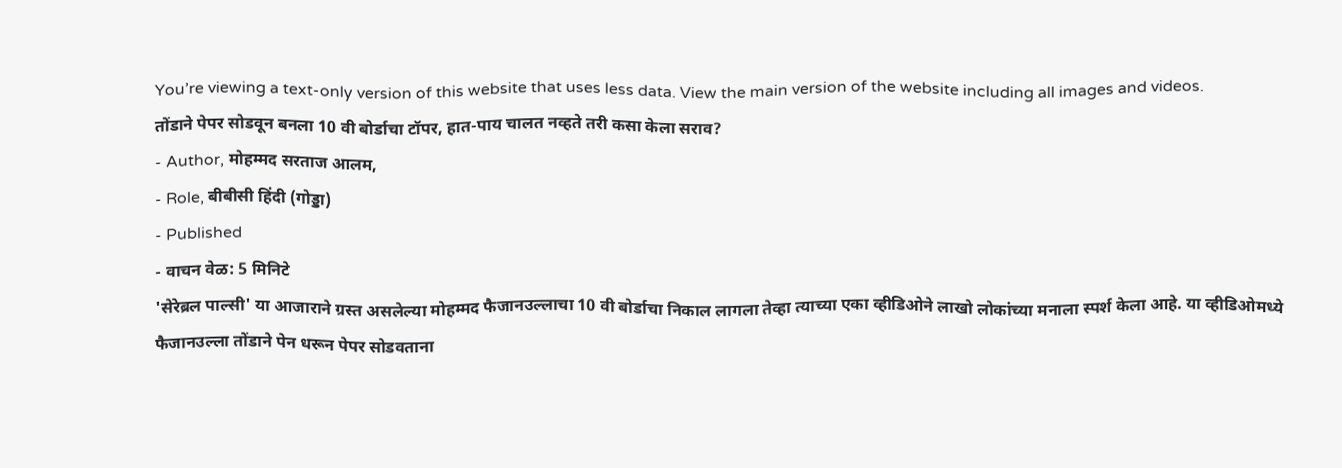You’re viewing a text-only version of this website that uses less data. View the main version of the website including all images and videos.
तोंडाने पेपर सोडवून बनला 10 वी बोर्डाचा टॉपर, हात-पाय चालत नव्हते तरी कसा केला सराव?
- Author, मोहम्मद सरताज आलम,
- Role, बीबीसी हिंदी (गोड्डा)
- Published
- वाचन वेळ: 5 मिनिटे
'सेरेब्रल पाल्सी' या आजाराने ग्रस्त असलेल्या मोहम्मद फैजानउल्लाचा 10 वी बोर्डाचा निकाल लागला तेव्हा त्याच्या एका व्हीडिओने लाखो लोकांच्या मनाला स्पर्श केला आहे. या व्हीडिओमध्ये फैजानउल्ला तोंडाने पेन धरून पेपर सोडवताना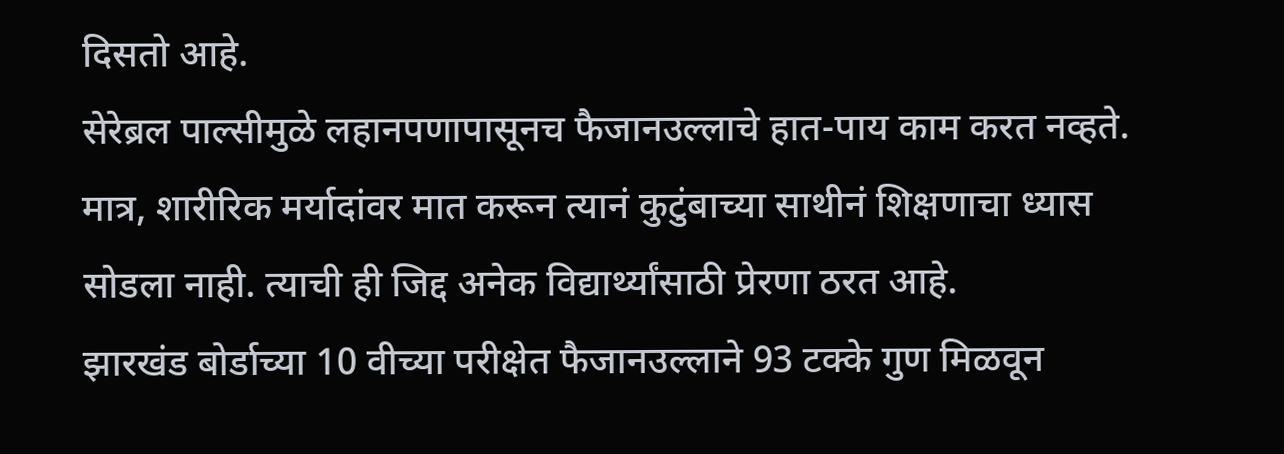दिसतो आहे.
सेरेब्रल पाल्सीमुळे लहानपणापासूनच फैजानउल्लाचे हात-पाय काम करत नव्हते. मात्र, शारीरिक मर्यादांवर मात करून त्यानं कुटुंबाच्या साथीनं शिक्षणाचा ध्यास सोडला नाही. त्याची ही जिद्द अनेक विद्यार्थ्यांसाठी प्रेरणा ठरत आहे.
झारखंड बोर्डाच्या 10 वीच्या परीक्षेत फैजानउल्लाने 93 टक्के गुण मिळवून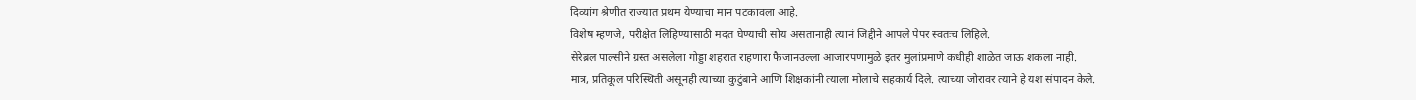दिव्यांग श्रेणीत राज्यात प्रथम येण्याचा मान पटकावला आहे.
विशेष म्हणजे, परीक्षेत लिहिण्यासाठी मदत घेण्याची सोय असतानाही त्यानं जिद्दीने आपले पेपर स्वतःच लिहिले.
सेरेब्रल पाल्सीने ग्रस्त असलेला गोड्डा शहरात राहणारा फैजानउल्ला आजारपणामुळे इतर मुलांप्रमाणे कधीही शाळेत जाऊ शकला नाही.
मात्र, प्रतिकूल परिस्थिती असूनही त्याच्या कुटुंबाने आणि शिक्षकांनी त्याला मोलाचे सहकार्य दिले. त्याच्या जोरावर त्याने हे यश संपादन केले.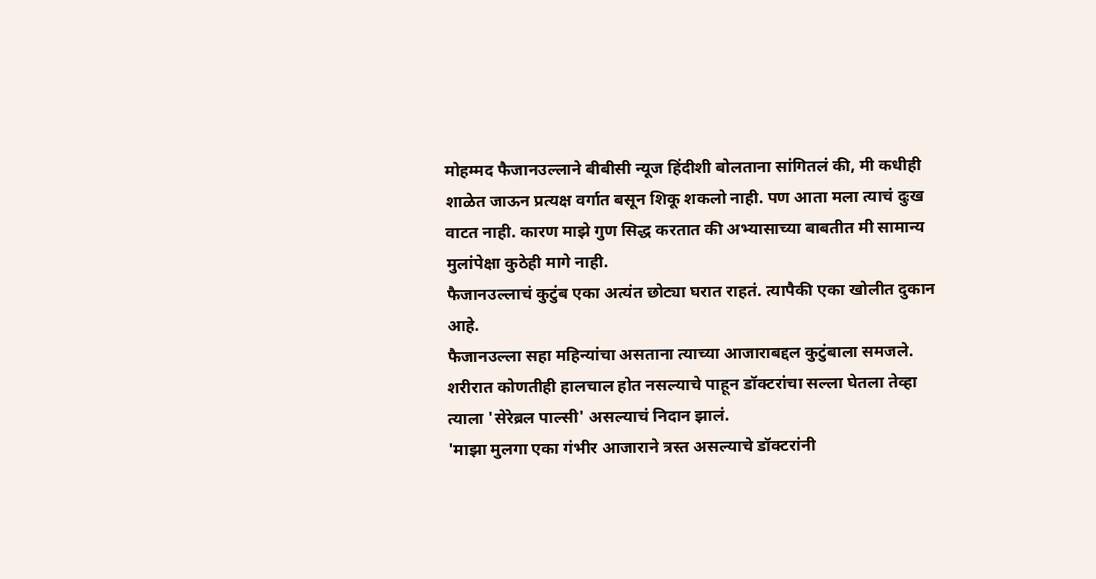मोहम्मद फैजानउल्लाने बीबीसी न्यूज हिंदीशी बोलताना सांगितलं की, मी कधीही शाळेत जाऊन प्रत्यक्ष वर्गात बसून शिकू शकलो नाही. पण आता मला त्याचं दुःख वाटत नाही. कारण माझे गुण सिद्ध करतात की अभ्यासाच्या बाबतीत मी सामान्य मुलांपेक्षा कुठेही मागे नाही.
फैजानउल्लाचं कुटुंब एका अत्यंत छोट्या घरात राहतं. त्यापैकी एका खोलीत दुकान आहे.
फैजानउल्ला सहा महिन्यांचा असताना त्याच्या आजाराबद्दल कुटुंबाला समजले. शरीरात कोणतीही हालचाल होत नसल्याचे पाहून डॉक्टरांचा सल्ला घेतला तेव्हा त्याला 'सेरेब्रल पाल्सी' असल्याचं निदान झालं.
'माझा मुलगा एका गंभीर आजाराने त्रस्त असल्याचे डॉक्टरांनी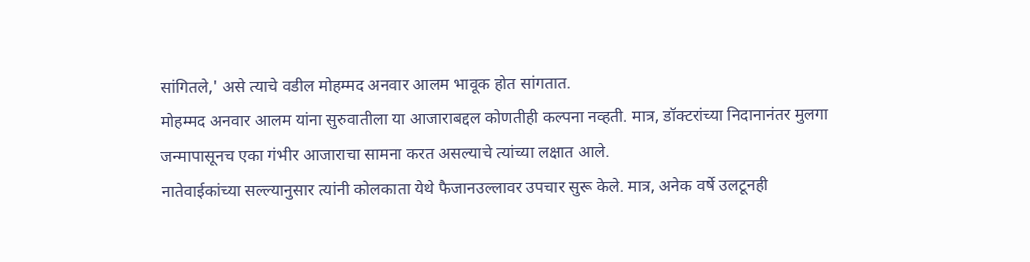सांगितले,' असे त्याचे वडील मोहम्मद अनवार आलम भावूक होत सांगतात.
मोहम्मद अनवार आलम यांना सुरुवातीला या आजाराबद्दल कोणतीही कल्पना नव्हती. मात्र, डॉक्टरांच्या निदानानंतर मुलगा जन्मापासूनच एका गंभीर आजाराचा सामना करत असल्याचे त्यांच्या लक्षात आले.
नातेवाईकांच्या सल्ल्यानुसार त्यांनी कोलकाता येथे फैजानउल्लावर उपचार सुरू केले. मात्र, अनेक वर्षे उलटूनही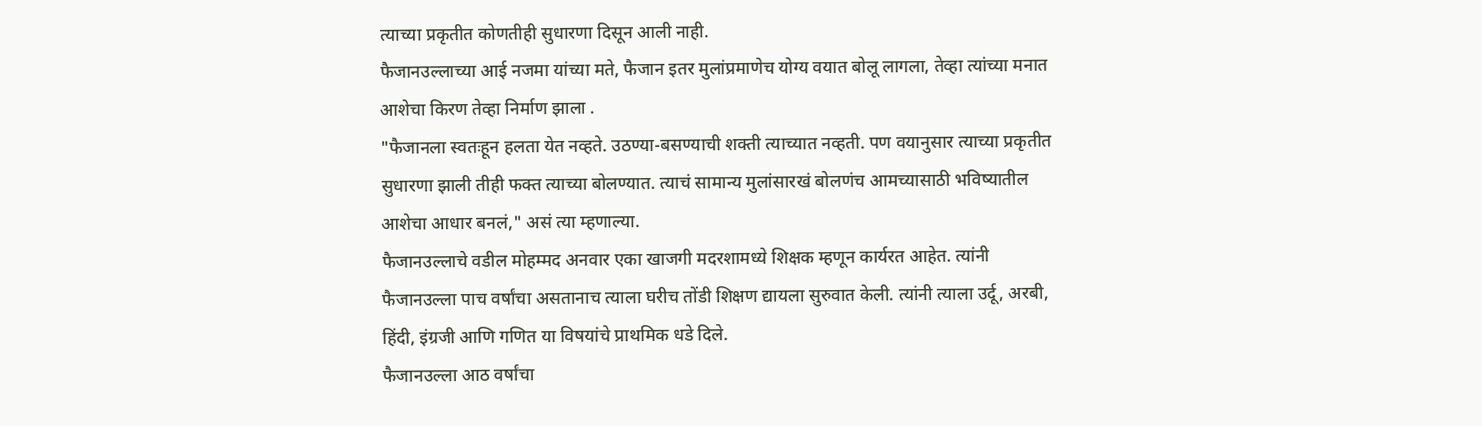त्याच्या प्रकृतीत कोणतीही सुधारणा दिसून आली नाही.
फैजानउल्लाच्या आई नजमा यांच्या मते, फैजान इतर मुलांप्रमाणेच योग्य वयात बोलू लागला, तेव्हा त्यांच्या मनात आशेचा किरण तेव्हा निर्माण झाला .
"फैजानला स्वतःहून हलता येत नव्हते. उठण्या-बसण्याची शक्ती त्याच्यात नव्हती. पण वयानुसार त्याच्या प्रकृतीत सुधारणा झाली तीही फक्त त्याच्या बोलण्यात. त्याचं सामान्य मुलांसारखं बोलणंच आमच्यासाठी भविष्यातील आशेचा आधार बनलं," असं त्या म्हणाल्या.
फैजानउल्लाचे वडील मोहम्मद अनवार एका खाजगी मदरशामध्ये शिक्षक म्हणून कार्यरत आहेत. त्यांनी फैजानउल्ला पाच वर्षांचा असतानाच त्याला घरीच तोंडी शिक्षण द्यायला सुरुवात केली. त्यांनी त्याला उर्दू, अरबी, हिंदी, इंग्रजी आणि गणित या विषयांचे प्राथमिक धडे दिले.
फैजानउल्ला आठ वर्षांचा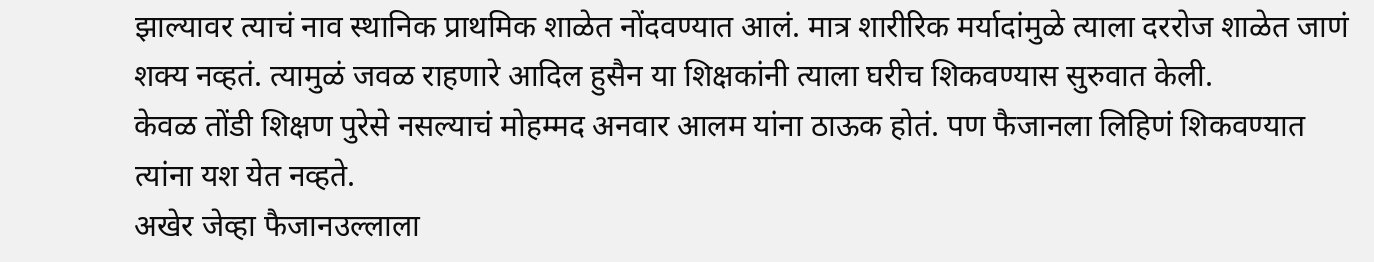झाल्यावर त्याचं नाव स्थानिक प्राथमिक शाळेत नोंदवण्यात आलं. मात्र शारीरिक मर्यादांमुळे त्याला दररोज शाळेत जाणं शक्य नव्हतं. त्यामुळं जवळ राहणारे आदिल हुसैन या शिक्षकांनी त्याला घरीच शिकवण्यास सुरुवात केली.
केवळ तोंडी शिक्षण पुरेसे नसल्याचं मोहम्मद अनवार आलम यांना ठाऊक होतं. पण फैजानला लिहिणं शिकवण्यात त्यांना यश येत नव्हते.
अखेर जेव्हा फैजानउल्लाला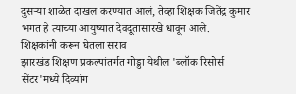दुसऱ्या शाळेत दाखल करण्यात आलं, तेव्हा शिक्षक जितेंद्र कुमार भगत हे त्याच्या आयुष्यात देवदूतासारखे धावून आले.
शिक्षकांनी करून घेतला सराव
झारखंड शिक्षण प्रकल्पांतर्गत गोड्डा येथील 'ब्लॉक रिसोर्स सेंटर'मध्ये दिव्यांग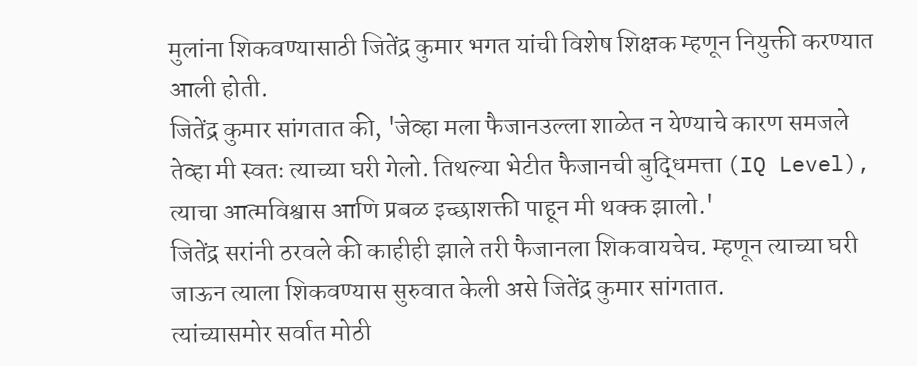मुलांना शिकवण्यासाठी जितेंद्र कुमार भगत यांची विशेष शिक्षक म्हणून नियुक्ती करण्यात आली होती.
जितेंद्र कुमार सांगतात की, 'जेव्हा मला फैजानउल्ला शाळेत न येण्याचे कारण समजले तेव्हा मी स्वतः त्याच्या घरी गेलो. तिथल्या भेटीत फैजानची बुद्धिमत्ता (IQ Level), त्याचा आत्मविश्वास आणि प्रबळ इच्छाशक्ती पाहून मी थक्क झालो.'
जितेंद्र सरांनी ठरवले की काहीही झाले तरी फैजानला शिकवायचेच. म्हणून त्याच्या घरी जाऊन त्याला शिकवण्यास सुरुवात केली असे जितेंद्र कुमार सांगतात.
त्यांच्यासमोर सर्वात मोठी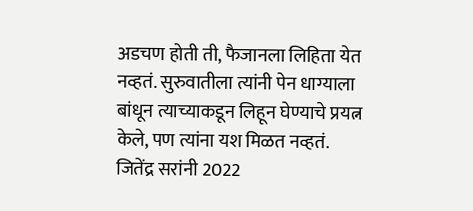अडचण होती ती, फैजानला लिहिता येत नव्हतं. सुरुवातीला त्यांनी पेन धाग्याला बांधून त्याच्याकडून लिहून घेण्याचे प्रयत्न केले, पण त्यांना यश मिळत नव्हतं.
जितेंद्र सरांनी 2022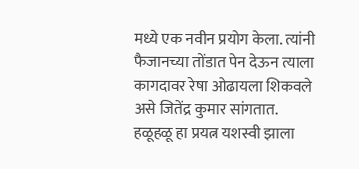मध्ये एक नवीन प्रयोग केला. त्यांनी फैजानच्या तोंडात पेन देऊन त्याला कागदावर रेषा ओढायला शिकवले असे जितेंद्र कुमार सांगतात.
हळूहळू हा प्रयत्न यशस्वी झाला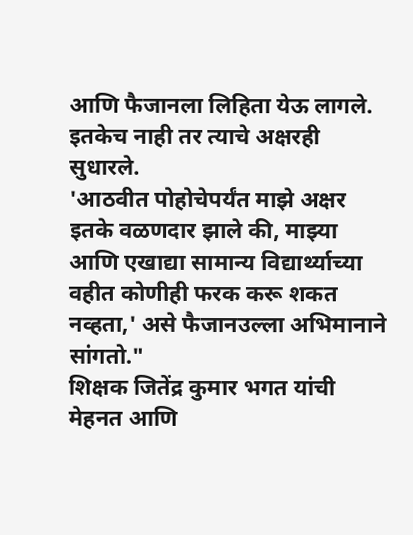आणि फैजानला लिहिता येऊ लागले. इतकेच नाही तर त्याचे अक्षरही सुधारले.
'आठवीत पोहोचेपर्यंत माझे अक्षर इतके वळणदार झाले की, माझ्या आणि एखाद्या सामान्य विद्यार्थ्याच्या वहीत कोणीही फरक करू शकत नव्हता,' असे फैजानउल्ला अभिमानाने सांगतो."
शिक्षक जितेंद्र कुमार भगत यांची मेहनत आणि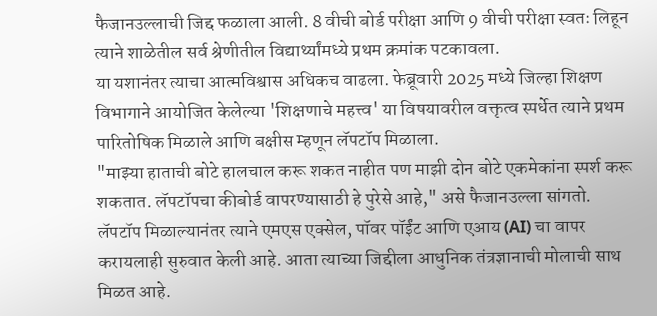फैजानउल्लाची जिद्द फळाला आली. 8 वीची बोर्ड परीक्षा आणि 9 वीची परीक्षा स्वतः लिहून त्याने शाळेतील सर्व श्रेणीतील विद्यार्थ्यांमध्ये प्रथम क्रमांक पटकावला.
या यशानंतर त्याचा आत्मविश्वास अधिकच वाढला. फेब्रूवारी 2025 मध्ये जिल्हा शिक्षण विभागाने आयोजित केलेल्या 'शिक्षणाचे महत्त्व' या विषयावरील वक्तृत्व स्पर्धेत त्याने प्रथम पारितोषिक मिळाले आणि बक्षीस म्हणून लॅपटॉप मिळाला.
"माझ्या हाताची बोटे हालचाल करू शकत नाहीत पण माझी दोन बोटे एकमेकांना स्पर्श करू शकतात. लॅपटॉपचा कीबोर्ड वापरण्यासाठी हे पुरेसे आहे," असे फैजानउल्ला सांगतो.
लॅपटॉप मिळाल्यानंतर त्याने एमएस एक्सेल, पॉवर पॉईंट आणि एआय (AI) चा वापर करायलाही सुरुवात केली आहे. आता त्याच्या जिद्दीला आधुनिक तंत्रज्ञानाची मोलाची साथ मिळत आहे.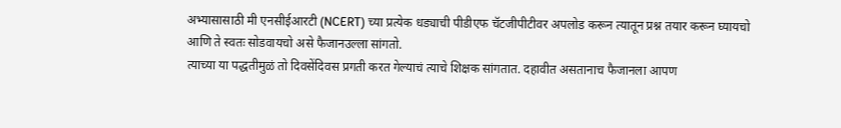अभ्यासासाठी मी एनसीईआरटी (NCERT) च्या प्रत्येक धड्याची पीडीएफ चॅटजीपीटीवर अपलोड करून त्यातून प्रश्न तयार करून घ्यायचो आणि ते स्वतः सोडवायचो असे फैजानउल्ला सांगतो.
त्याच्या या पद्धतीमुळं तो दिवसेंदिवस प्रगती करत गेल्याचं त्याचे शिक्षक सांगतात. दहावीत असतानाच फैजानला आपण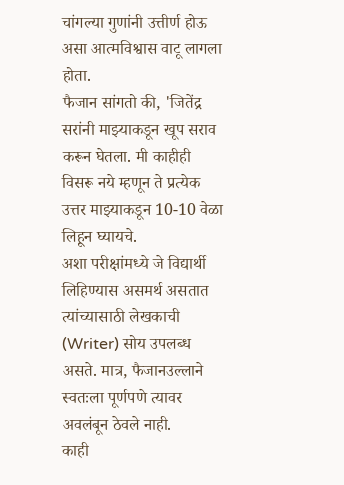चांगल्या गुणांनी उत्तीर्ण होऊ असा आत्मविश्वास वाटू लागला होता.
फैजान सांगतो की, 'जितेंद्र सरांनी माझ्याकडून खूप सराव करून घेतला. मी काहीही विसरू नये म्हणून ते प्रत्येक उत्तर माझ्याकडून 10-10 वेळा लिहून घ्यायचे.
अशा परीक्षांमध्ये जे विद्यार्थी लिहिण्यास असमर्थ असतात त्यांच्यासाठी लेखकाची (Writer) सोय उपलब्ध असते. मात्र, फैजानउल्लाने स्वतःला पूर्णपणे त्यावर अवलंबून ठेवले नाही.
काही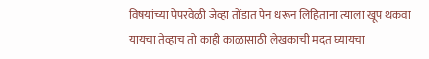विषयांच्या पेपरवेळी जेव्हा तोंडात पेन धरून लिहिताना त्याला खूप थकवा यायचा तेव्हाच तो काही काळासाठी लेखकाची मदत घ्यायचा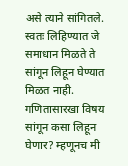असे त्याने सांगितले.
स्वतः लिहिण्यात जे समाधान मिळते ते सांगून लिहून घेण्यात मिळत नाही. गणितासारखा विषय सांगून कसा लिहून घेणार? म्हणूनच मी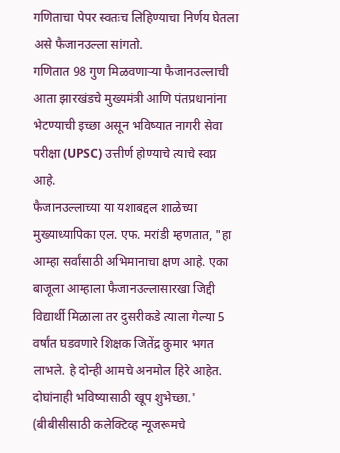गणिताचा पेपर स्वतःच लिहिण्याचा निर्णय घेतला असे फैजानउल्ला सांगतो.
गणितात 98 गुण मिळवणाऱ्या फैजानउल्लाची आता झारखंडचे मुख्यमंत्री आणि पंतप्रधानांना भेटण्याची इच्छा असून भविष्यात नागरी सेवा परीक्षा (UPSC) उत्तीर्ण होण्याचे त्याचे स्वप्न आहे.
फैजानउल्लाच्या या यशाबद्दल शाळेच्या मुख्याध्यापिका एल. एफ. मरांडी म्हणतात, "हा आम्हा सर्वांसाठी अभिमानाचा क्षण आहे. एका बाजूला आम्हाला फैजानउल्लासारखा जिद्दी विद्यार्थी मिळाला तर दुसरीकडे त्याला गेल्या 5 वर्षांत घडवणारे शिक्षक जितेंद्र कुमार भगत लाभले. हे दोन्ही आमचे अनमोल हिरे आहेत. दोघांनाही भविष्यासाठी खूप शुभेच्छा.'
(बीबीसीसाठी कलेक्टिव्ह न्यूजरूमचे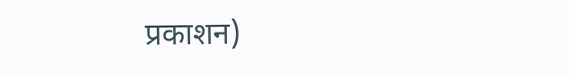प्रकाशन)